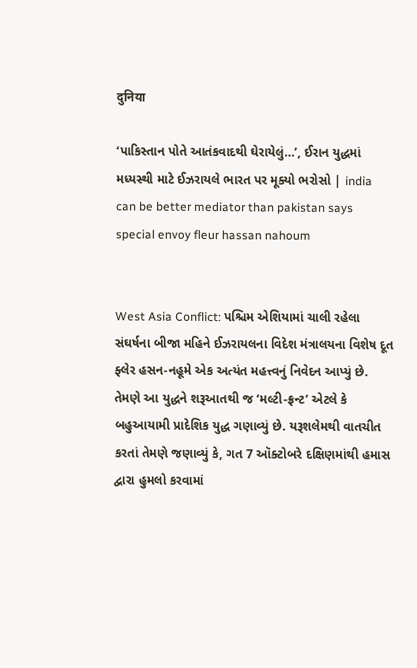दुनिया

‘પાકિસ્તાન પોતે આતંકવાદથી ઘેરાયેલું…’, ઈરાન યુદ્ધમાં મધ્યસ્થી માટે ઈઝરાયલે ભારત પર મૂક્યો ભરોસો | india can be better mediator than pakistan says special envoy fleur hassan nahoum


West Asia Conflict: પશ્ચિમ એશિયામાં ચાલી રહેલા સંઘર્ષના બીજા મહિને ઈઝરાયલના વિદેશ મંત્રાલયના વિશેષ દૂત ફ્લેર હસન-નહૂમે એક અત્યંત મહત્ત્વનું નિવેદન આપ્યું છે. તેમણે આ યુદ્ધને શરૂઆતથી જ ‘મલ્ટી-ફ્રન્ટ’ એટલે કે બહુઆયામી પ્રાદેશિક યુદ્ધ ગણાવ્યું છે. યરૂશલેમથી વાતચીત કરતાં તેમણે જણાવ્યું કે, ગત 7 ઑક્ટોબરે દક્ષિણમાંથી હમાસ દ્વારા હુમલો કરવામાં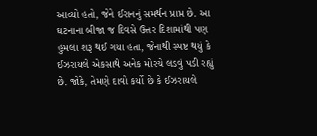આવ્યો હતો, જેને ઈરાનનું સમર્થન પ્રાપ્ત છે. આ ઘટનાના બીજા જ દિવસે ઉત્તર દિશામાંથી પણ હુમલા શરૂ થઈ ગયા હતા, જેનાથી સ્પષ્ટ થયું કે ઈઝરાયલે એકસાથે અનેક મોરચે લડવું પડી રહ્યું છે. જોકે, તેમણે દાવો કર્યો છે કે ઈઝરાયલે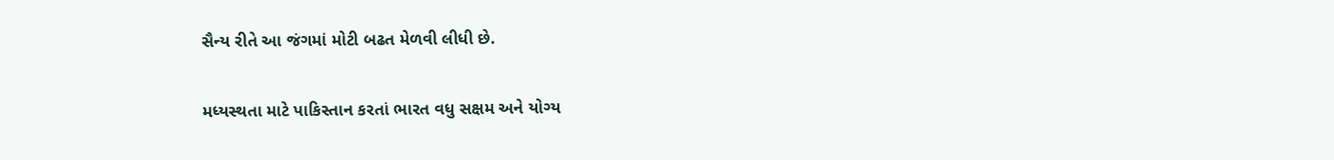સૈન્ય રીતે આ જંગમાં મોટી બઢત મેળવી લીધી છે.

મધ્યસ્થતા માટે પાકિસ્તાન કરતાં ભારત વધુ સક્ષમ અને યોગ્ય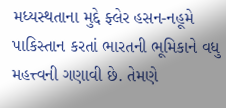મધ્યસ્થતાના મુદ્દે ફ્લેર હસન-નહૂમે પાકિસ્તાન કરતાં ભારતની ભૂમિકાને વધુ મહત્ત્વની ગણાવી છે. તેમણે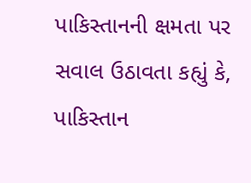પાકિસ્તાનની ક્ષમતા પર સવાલ ઉઠાવતા કહ્યું કે, પાકિસ્તાન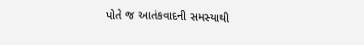પોતે જ આતંકવાદની સમસ્યાથી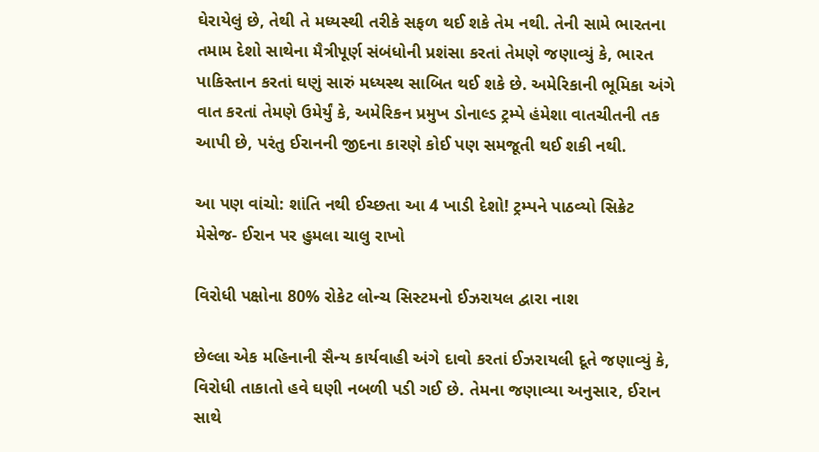ઘેરાયેલું છે, તેથી તે મધ્યસ્થી તરીકે સફળ થઈ શકે તેમ નથી. તેની સામે ભારતના તમામ દેશો સાથેના મૈત્રીપૂર્ણ સંબંધોની પ્રશંસા કરતાં તેમણે જણાવ્યું કે, ભારત પાકિસ્તાન કરતાં ઘણું સારું મધ્યસ્થ સાબિત થઈ શકે છે. અમેરિકાની ભૂમિકા અંગે વાત કરતાં તેમણે ઉમેર્યું કે, અમેરિકન પ્રમુખ ડોનાલ્ડ ટ્રમ્પે હંમેશા વાતચીતની તક આપી છે, પરંતુ ઈરાનની જીદના કારણે કોઈ પણ સમજૂતી થઈ શકી નથી.

આ પણ વાંચો: શાંતિ નથી ઈચ્છતા આ 4 ખાડી દેશો! ટ્રમ્પને પાઠવ્યો સિક્રેટ મેસેજ- ઈરાન પર હુમલા ચાલુ રાખો

વિરોધી પક્ષોના 80% રોકેટ લોન્ચ સિસ્ટમનો ઈઝરાયલ દ્વારા નાશ

છેલ્લા એક મહિનાની સૈન્ય કાર્યવાહી અંગે દાવો કરતાં ઈઝરાયલી દૂતે જણાવ્યું કે, વિરોધી તાકાતો હવે ઘણી નબળી પડી ગઈ છે. તેમના જણાવ્યા અનુસાર, ઈરાન સાથે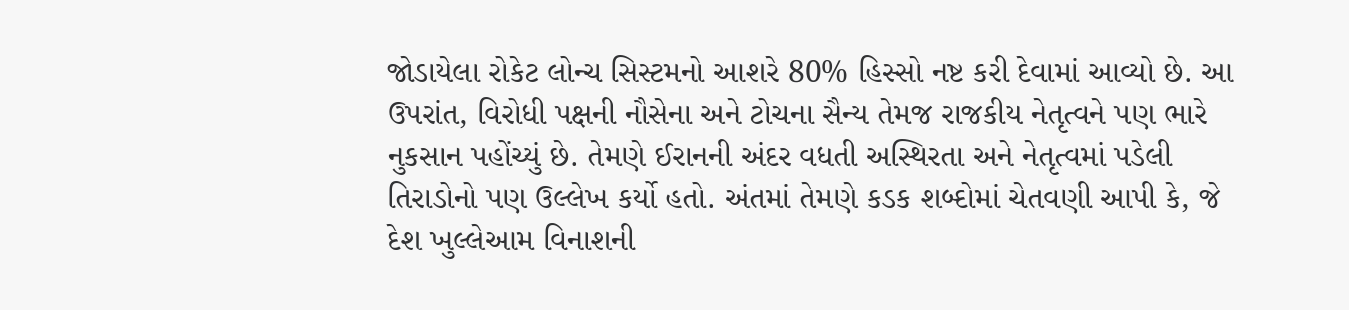જોડાયેલા રોકેટ લોન્ચ સિસ્ટમનો આશરે 80% હિસ્સો નષ્ટ કરી દેવામાં આવ્યો છે. આ ઉપરાંત, વિરોધી પક્ષની નૌસેના અને ટોચના સૈન્ય તેમજ રાજકીય નેતૃત્વને પણ ભારે નુકસાન પહોંચ્યું છે. તેમણે ઈરાનની અંદર વધતી અસ્થિરતા અને નેતૃત્વમાં પડેલી તિરાડોનો પણ ઉલ્લેખ કર્યો હતો. અંતમાં તેમણે કડક શબ્દોમાં ચેતવણી આપી કે, જે દેશ ખુલ્લેઆમ વિનાશની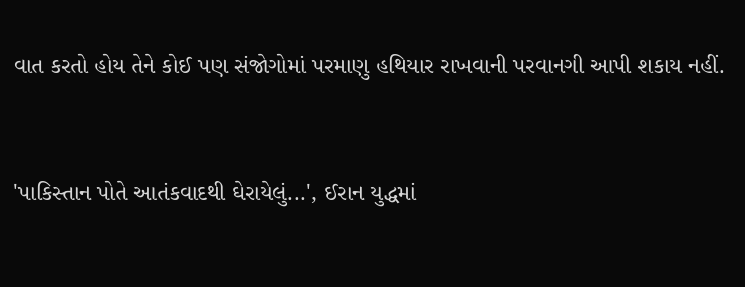વાત કરતો હોય તેને કોઈ પણ સંજોગોમાં પરમાણુ હથિયાર રાખવાની પરવાનગી આપી શકાય નહીં.


'પાકિસ્તાન પોતે આતંકવાદથી ઘેરાયેલું...', ઈરાન યુદ્ધમાં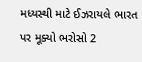મધ્યસ્થી માટે ઈઝરાયલે ભારત પર મૂક્યો ભરોસો 2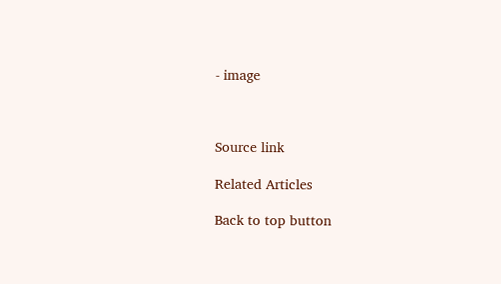- image



Source link

Related Articles

Back to top button